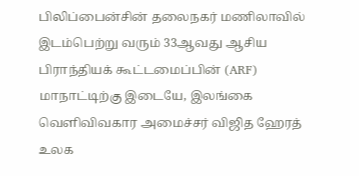பிலிப்பைன்சின் தலைநகர் மணிலாவில் இடம்பெற்று வரும் 33ஆவது ஆசிய பிராந்தியக் கூட்டமைப்பின் (ARF) மாநாட்டிற்கு இடையே, இலங்கை வெளிவிவகார அமைச்சர் விஜித ஹேரத் உலக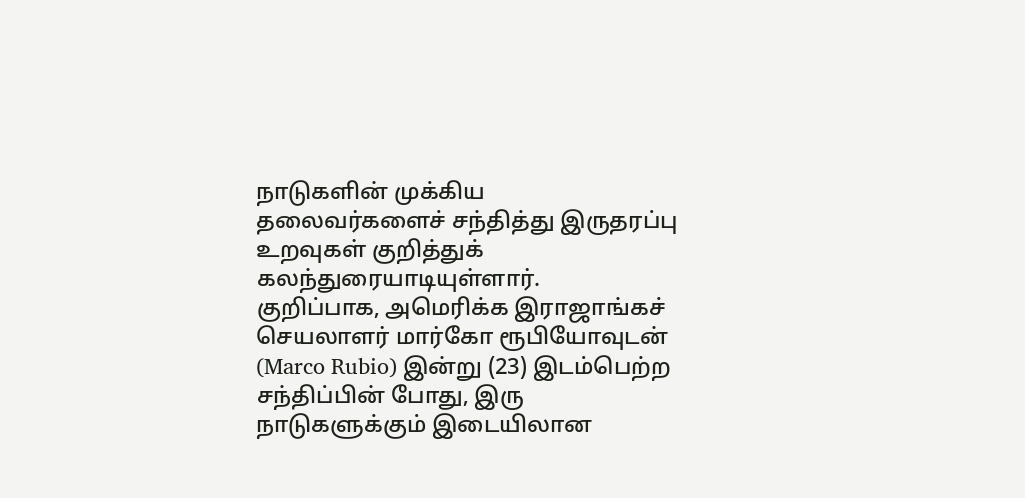நாடுகளின் முக்கிய தலைவர்களைச் சந்தித்து இருதரப்பு உறவுகள் குறித்துக் கலந்துரையாடியுள்ளார்.
குறிப்பாக, அமெரிக்க இராஜாங்கச் செயலாளர் மார்கோ ரூபியோவுடன் (Marco Rubio) இன்று (23) இடம்பெற்ற சந்திப்பின் போது, இரு நாடுகளுக்கும் இடையிலான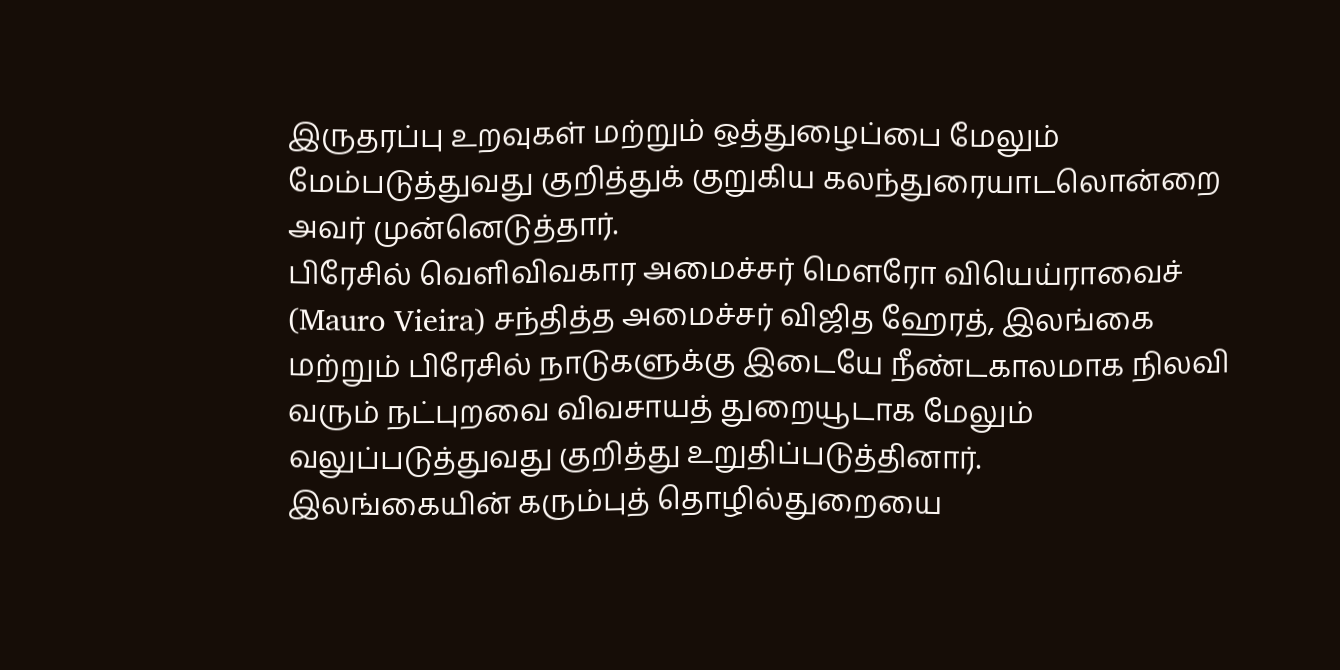இருதரப்பு உறவுகள் மற்றும் ஒத்துழைப்பை மேலும் மேம்படுத்துவது குறித்துக் குறுகிய கலந்துரையாடலொன்றை அவர் முன்னெடுத்தார்.
பிரேசில் வெளிவிவகார அமைச்சர் மௌரோ வியெய்ராவைச் (Mauro Vieira) சந்தித்த அமைச்சர் விஜித ஹேரத், இலங்கை மற்றும் பிரேசில் நாடுகளுக்கு இடையே நீண்டகாலமாக நிலவி வரும் நட்புறவை விவசாயத் துறையூடாக மேலும் வலுப்படுத்துவது குறித்து உறுதிப்படுத்தினார்.
இலங்கையின் கரும்புத் தொழில்துறையை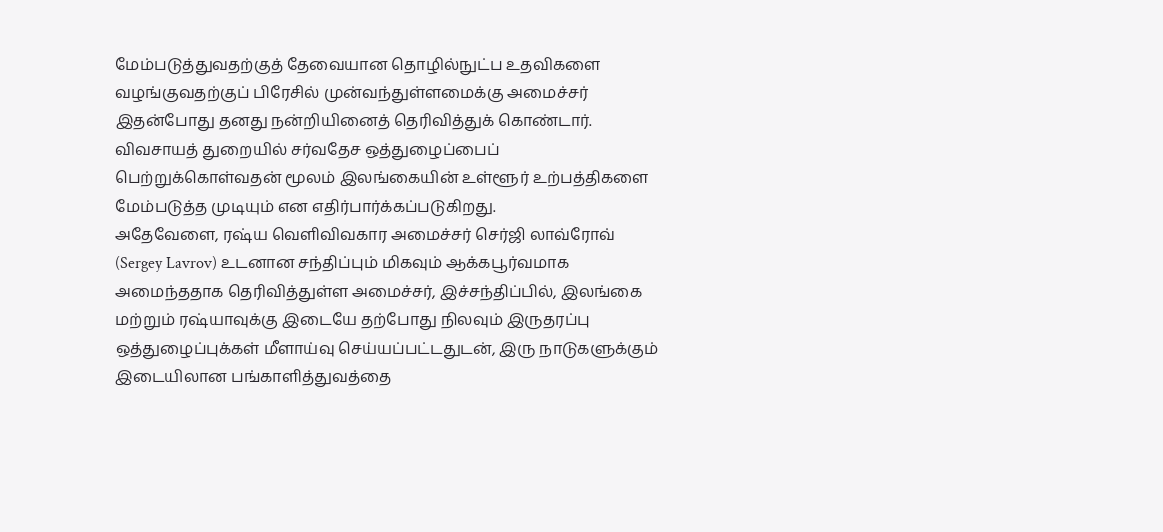மேம்படுத்துவதற்குத் தேவையான தொழில்நுட்ப உதவிகளை வழங்குவதற்குப் பிரேசில் முன்வந்துள்ளமைக்கு அமைச்சர் இதன்போது தனது நன்றியினைத் தெரிவித்துக் கொண்டார். விவசாயத் துறையில் சர்வதேச ஒத்துழைப்பைப் பெற்றுக்கொள்வதன் மூலம் இலங்கையின் உள்ளூர் உற்பத்திகளை மேம்படுத்த முடியும் என எதிர்பார்க்கப்படுகிறது.
அதேவேளை, ரஷ்ய வெளிவிவகார அமைச்சர் செர்ஜி லாவ்ரோவ் (Sergey Lavrov) உடனான சந்திப்பும் மிகவும் ஆக்கபூர்வமாக அமைந்ததாக தெரிவித்துள்ள அமைச்சர், இச்சந்திப்பில், இலங்கை மற்றும் ரஷ்யாவுக்கு இடையே தற்போது நிலவும் இருதரப்பு ஒத்துழைப்புக்கள் மீளாய்வு செய்யப்பட்டதுடன், இரு நாடுகளுக்கும் இடையிலான பங்காளித்துவத்தை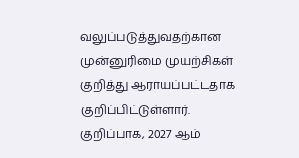வலுப்படுத்துவதற்கான முன்னுரிமை முயற்சிகள் குறித்து ஆராயப்பட்டதாக குறிப்பிட்டுள்ளார்.
குறிப்பாக, 2027 ஆம்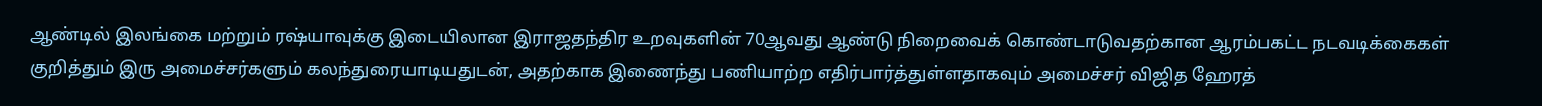ஆண்டில் இலங்கை மற்றும் ரஷ்யாவுக்கு இடையிலான இராஜதந்திர உறவுகளின் 70ஆவது ஆண்டு நிறைவைக் கொண்டாடுவதற்கான ஆரம்பகட்ட நடவடிக்கைகள் குறித்தும் இரு அமைச்சர்களும் கலந்துரையாடியதுடன், அதற்காக இணைந்து பணியாற்ற எதிர்பார்த்துள்ளதாகவும் அமைச்சர் விஜித ஹேரத்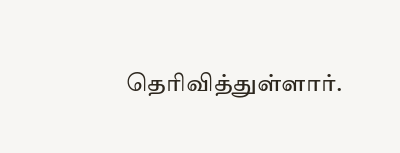தெரிவித்துள்ளார்.